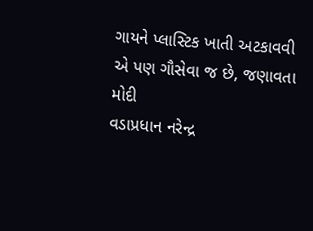ગાયને પ્લાસ્ટિક ખાતી અટકાવવી એ પણ ગૌસેવા જ છે, જણાવતા મોદી
વડાપ્રધાન નરેન્દ્ર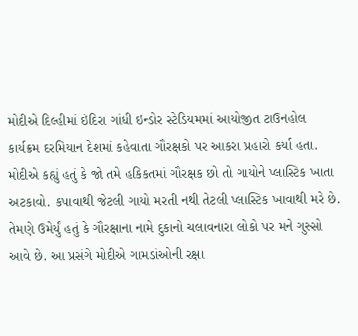મોદીએ દિલ્હીમાં ઇંદિરા ગાંધી ઇન્ડોર સ્ટેડિયમમાં આયોજીત ટાઉનહોલ કાર્યક્રમ દરમિયાન દેશમાં કહેવાતા ગૌરક્ષકો પર આકરા પ્રહારો કર્યા હતા.
મોદીએ કહ્યું હતું કે જો તમે હકિકતમાં ગૌરક્ષક છો તો ગાયોને પ્લાસ્ટિક ખાતા અટકાવો. કપાવાથી જેટલી ગાયો મરતી નથી તેટલી પ્લાસ્ટિક ખાવાથી મરે છે.
તેમણે ઉમેર્યું હતું કે ગૌરક્ષાના નામે દુકાનો ચલાવનારા લોકો પર મને ગુસ્સો આવે છે. આ પ્રસંગે મોદીએ ગામડાંઓની રક્ષા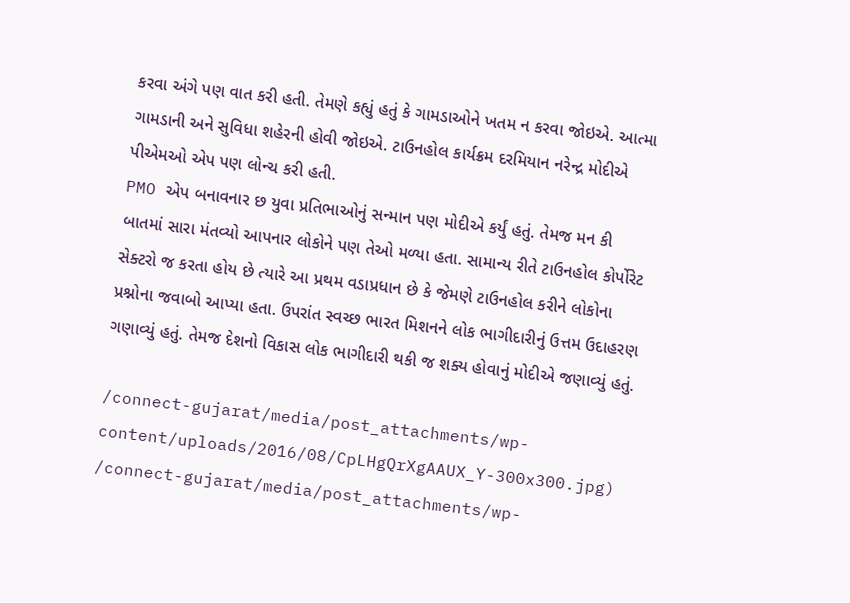કરવા અંગે પણ વાત કરી હતી. તેમણે કહ્યું હતું કે ગામડાઓને ખતમ ન કરવા જોઇએ. આત્મા ગામડાની અને સુવિધા શહેરની હોવી જોઇએ. ટાઉનહોલ કાર્યક્રમ દરમિયાન નરેન્દ્ર મોદીએ પીએમઓ એપ પણ લોન્ચ કરી હતી.
PMO એપ બનાવનાર છ યુવા પ્રતિભાઓનું સન્માન પણ મોદીએ કર્યું હતું. તેમજ મન કી બાતમાં સારા મંતવ્યો આપનાર લોકોને પણ તેઓ મળ્યા હતા. સામાન્ય રીતે ટાઉનહોલ કોર્પોરેટ સેક્ટરો જ કરતા હોય છે ત્યારે આ પ્રથમ વડાપ્રધાન છે કે જેમણે ટાઉનહોલ કરીને લોકોના પ્રશ્નોના જવાબો આપ્યા હતા. ઉપરાંત સ્વચ્છ ભારત મિશનને લોક ભાગીદારીનું ઉત્તમ ઉદાહરણ ગણાવ્યું હતું. તેમજ દેશનો વિકાસ લોક ભાગીદારી થકી જ શક્ય હોવાનું મોદીએ જણાવ્યું હતું.

/connect-gujarat/media/post_attachments/wp-content/uploads/2016/08/CpLHgQrXgAAUX_Y-300x300.jpg)
/connect-gujarat/media/post_attachments/wp-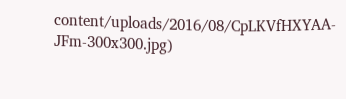content/uploads/2016/08/CpLKVfHXYAA-JFm-300x300.jpg)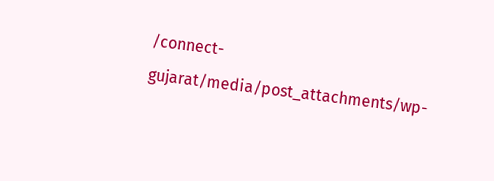/connect-gujarat/media/post_attachments/wp-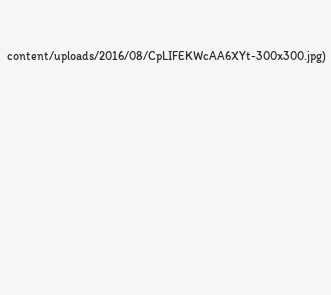content/uploads/2016/08/CpLIFEKWcAA6XYt-300x300.jpg)